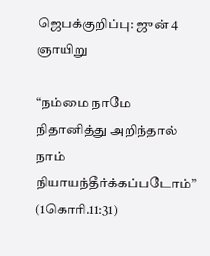ஜெபக்குறிப்பு: ஜுன் 4 ஞாயிறு

“நம்மை நாமே நிதானித்து அறிந்தால் நாம் நியாயந்தீர்க்கப்படோம்” (1கொரி.11:31)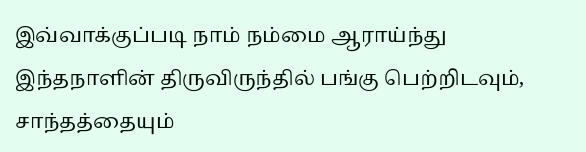இவ்வாக்குப்படி நாம் நம்மை ஆராய்ந்து இந்தநாளின் திருவிருந்தில் பங்கு பெற்றிடவும், சாந்தத்தையும்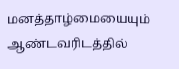மனத்தாழ்மையையும் ஆண்டவரிடத்தில்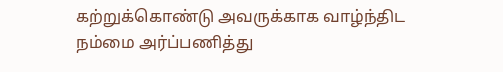கற்றுக்கொண்டு அவருக்காக வாழ்ந்திட நம்மை அர்ப்பணித்து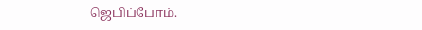ஜெபிப்போம்.